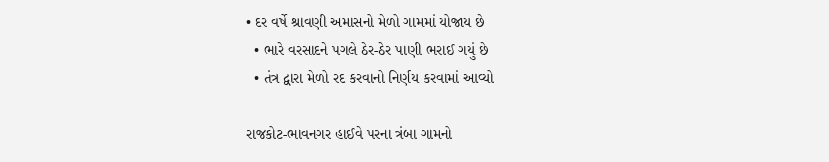• દર વર્ષે શ્રાવણી અમાસનો મેળો ગામમાં યોજાય છે
  • ભારે વરસાદને પગલે ઠેર-ઠેર પાણી ભરાઈ ગયું છે
  • તંત્ર દ્વારા મેળો રદ કરવાનો નિર્ણય કરવામાં આવ્યો

રાજકોટ-ભાવનગર હાઈવે પરના ત્રંબા ગામનો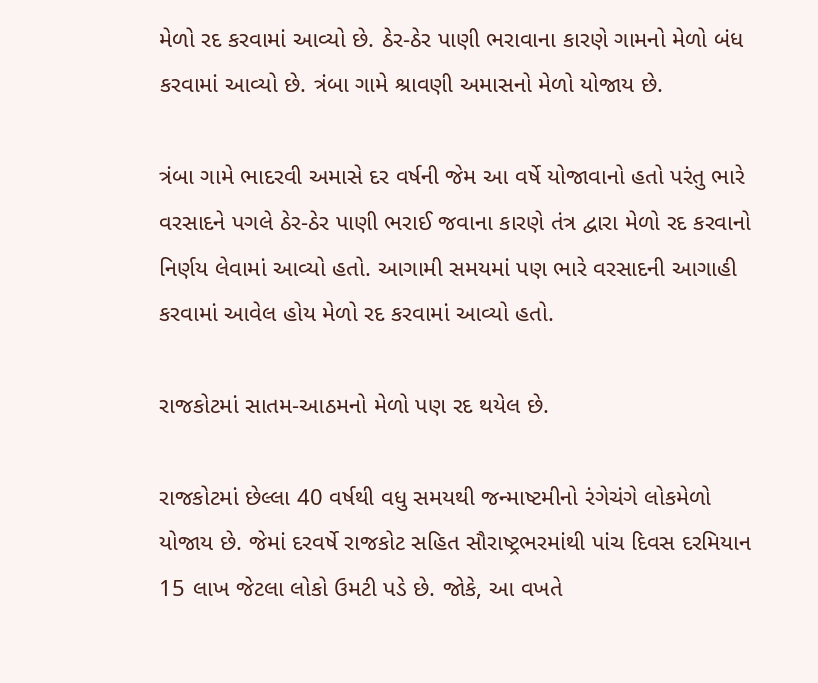મેળો રદ કરવામાં આવ્યો છે. ઠેર-ઠેર પાણી ભરાવાના કારણે ગામનો મેળો બંધ કરવામાં આવ્યો છે. ત્રંબા ગામે શ્રાવણી અમાસનો મેળો યોજાય છે.

ત્રંબા ગામે ભાદરવી અમાસે દર વર્ષની જેમ આ વર્ષે યોજાવાનો હતો પરંતુ ભારે વરસાદને પગલે ઠેર-ઠેર પાણી ભરાઈ જવાના કારણે તંત્ર દ્વારા મેળો રદ કરવાનો નિર્ણય લેવામાં આવ્યો હતો. આગામી સમયમાં પણ ભારે વરસાદની આગાહી કરવામાં આવેલ હોય મેળો રદ કરવામાં આવ્યો હતો.

રાજકોટમાં સાતમ-આઠમનો મેળો પણ રદ થયેલ છે.

રાજકોટમાં છેલ્લા 40 વર્ષથી વધુ સમયથી જન્માષ્ટમીનો રંગેચંગે લોકમેળો યોજાય છે. જેમાં દરવર્ષે રાજકોટ સહિત સૌરાષ્ટ્રભરમાંથી પાંચ દિવસ દરમિયાન 15 લાખ જેટલા લોકો ઉમટી પડે છે. જોકે, આ વખતે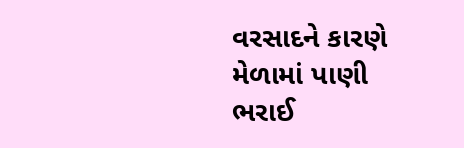વરસાદને કારણે મેળામાં પાણી ભરાઈ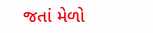જતાં મેળો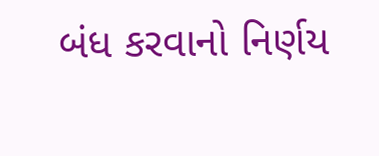બંધ કરવાનો નિર્ણય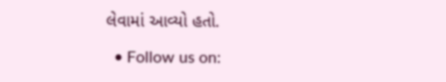લેવામાં આવ્યો હતો.

  • Follow us on: